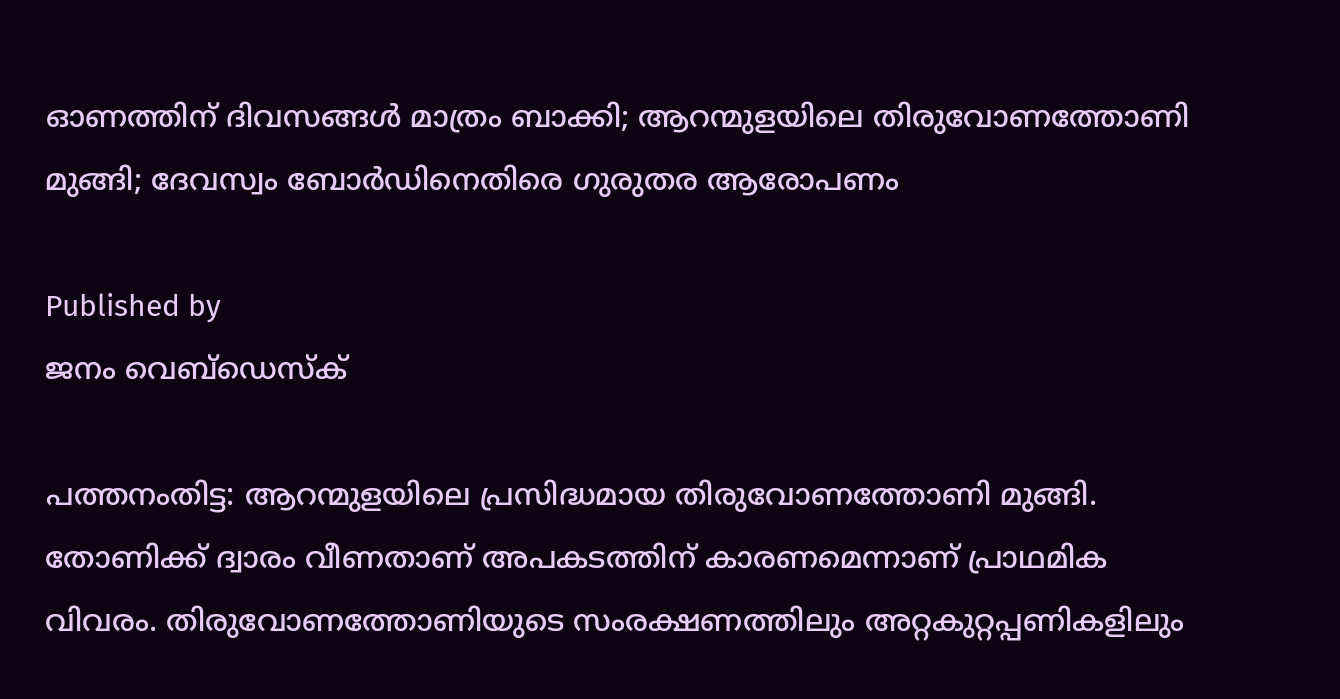ഓണത്തിന് ദിവസങ്ങൾ മാത്രം ബാക്കി; ആറന്മുളയിലെ തിരുവോണത്തോണി മുങ്ങി; ദേവസ്വം ബോർഡിനെതിരെ ഗുരുതര ആരോപണം

Published by
ജനം വെബ്‌ഡെസ്ക്

പത്തനംതിട്ട: ആറന്മുളയിലെ പ്രസിദ്ധമായ തിരുവോണത്തോണി മുങ്ങി. തോണിക്ക് ദ്വാരം വീണതാണ് അപകടത്തിന് കാരണമെന്നാണ് പ്രാഥമിക വിവരം. തിരുവോണത്തോണിയുടെ സംരക്ഷണത്തിലും അറ്റകുറ്റപ്പണികളിലും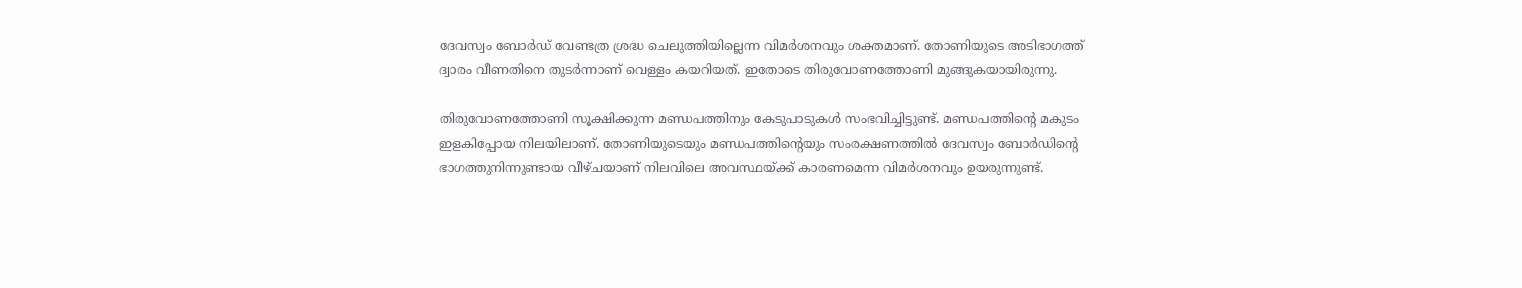ദേവസ്വം ബോർഡ് വേണ്ടത്ര ശ്രദ്ധ ചെലുത്തിയില്ലെന്ന വിമർശനവും ശക്തമാണ്. തോണിയുടെ അടിഭാഗത്ത് ദ്വാരം വീണതിനെ തുടർന്നാണ് വെള്ളം കയറിയത്. ഇതോടെ തിരുവോണത്തോണി മുങ്ങുകയായിരുന്നു.

തിരുവോണത്തോണി സൂക്ഷിക്കുന്ന മണ്ഡപത്തിനും കേടുപാടുകൾ സംഭവിച്ചിട്ടുണ്ട്. മണ്ഡപത്തിന്റെ മകുടം ഇളകിപ്പോയ നിലയിലാണ്. തോണിയുടെയും മണ്ഡപത്തിന്റെയും സംരക്ഷണത്തിൽ ദേവസ്വം ബോർഡിന്റെ ഭാഗത്തുനിന്നുണ്ടായ വീഴ്ചയാണ് നിലവിലെ അവസ്ഥയ്‌ക്ക് കാരണമെന്ന വിമർശനവും ഉയരുന്നുണ്ട്.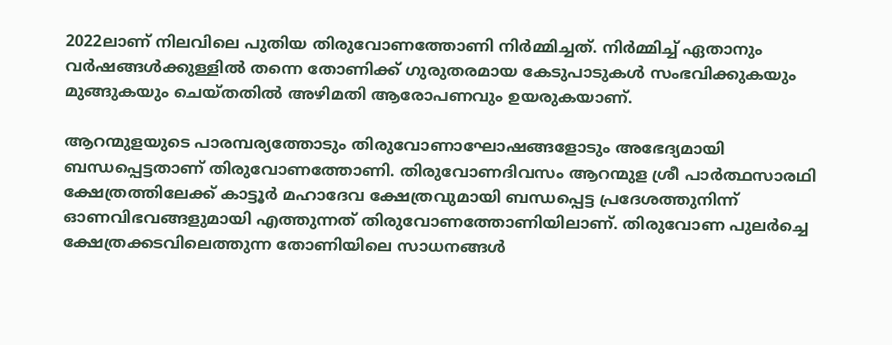2022ലാണ് നിലവിലെ പുതിയ തിരുവോണത്തോണി നിർമ്മിച്ചത്. നിർമ്മിച്ച് ഏതാനും വർഷങ്ങൾക്കുള്ളിൽ തന്നെ തോണിക്ക് ഗുരുതരമായ കേടുപാടുകൾ സംഭവിക്കുകയും മുങ്ങുകയും ചെയ്തതിൽ അഴിമതി ആരോപണവും ഉയരുകയാണ്.

ആറന്മുളയുടെ പാരമ്പര്യത്തോടും തിരുവോണാഘോഷങ്ങളോടും അഭേദ്യമായി ബന്ധപ്പെട്ടതാണ് തിരുവോണത്തോണി. തിരുവോണദിവസം ആറന്മുള ശ്രീ പാർത്ഥസാരഥി ക്ഷേത്രത്തിലേക്ക് കാട്ടൂർ മഹാദേവ ക്ഷേത്രവുമായി ബന്ധപ്പെട്ട പ്രദേശത്തുനിന്ന്  ഓണവിഭവങ്ങളുമായി എത്തുന്നത് തിരുവോണത്തോണിയിലാണ്. തിരുവോണ പുലർച്ചെ ക്ഷേത്രക്കടവിലെത്തുന്ന തോണിയിലെ സാധനങ്ങൾ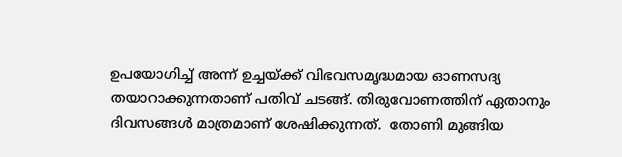ഉപയോഗിച്ച് അന്ന് ഉച്ചയ്‌ക്ക് വിഭവസമൃദ്ധമായ ഓണസദ്യ തയാറാക്കുന്നതാണ് പതിവ് ചടങ്ങ്. തിരുവോണത്തിന് ഏതാനും ദിവസങ്ങൾ മാത്രമാണ് ശേഷിക്കുന്നത്.  തോണി മുങ്ങിയ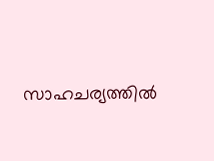സാഹചര്യത്തിൽ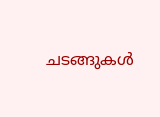ചടങ്ങുകൾ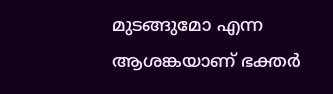മുടങ്ങുമോ എന്ന ആശങ്കയാണ് ഭക്തർ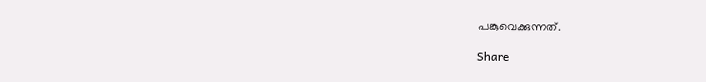പങ്കുവെക്കുന്നത്.

Share